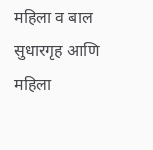महिला व बाल सुधारगृह आणि महिला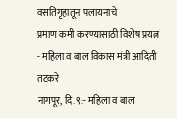वसतिगृहातून पलायनाचे
प्रमाण कमी करण्यासाठी विशेष प्रयत्न
- महिला व बाल विकास मंत्री आदिती तटकरे
नागपूर, दि.९:- महिला व बाल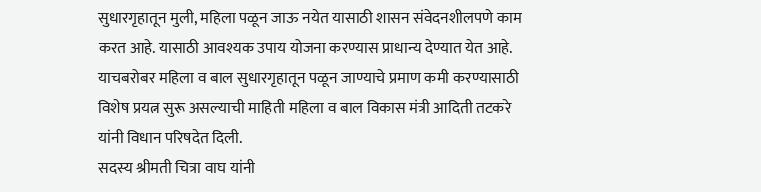सुधारगृहातून मुली, महिला पळून जाऊ नयेत यासाठी शासन संवेदनशीलपणे काम करत आहे. यासाठी आवश्यक उपाय योजना करण्यास प्राधान्य देण्यात येत आहे. याचबरोबर महिला व बाल सुधारगृहातून पळून जाण्याचे प्रमाण कमी करण्यासाठी विशेष प्रयत्न सुरू असल्याची माहिती महिला व बाल विकास मंत्री आदिती तटकरे यांनी विधान परिषदेत दिली.
सदस्य श्रीमती चित्रा वाघ यांनी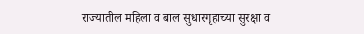राज्यातील महिला व बाल सुधारगृहाच्या सुरक्षा व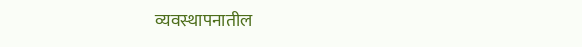व्यवस्थापनातील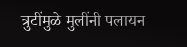त्रुटींमुळे मुलींनी पलायन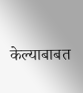केल्याबाबत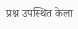प्रश्न उपस्थित केला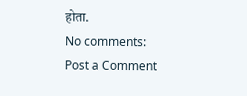होता.
No comments:
Post a Comment